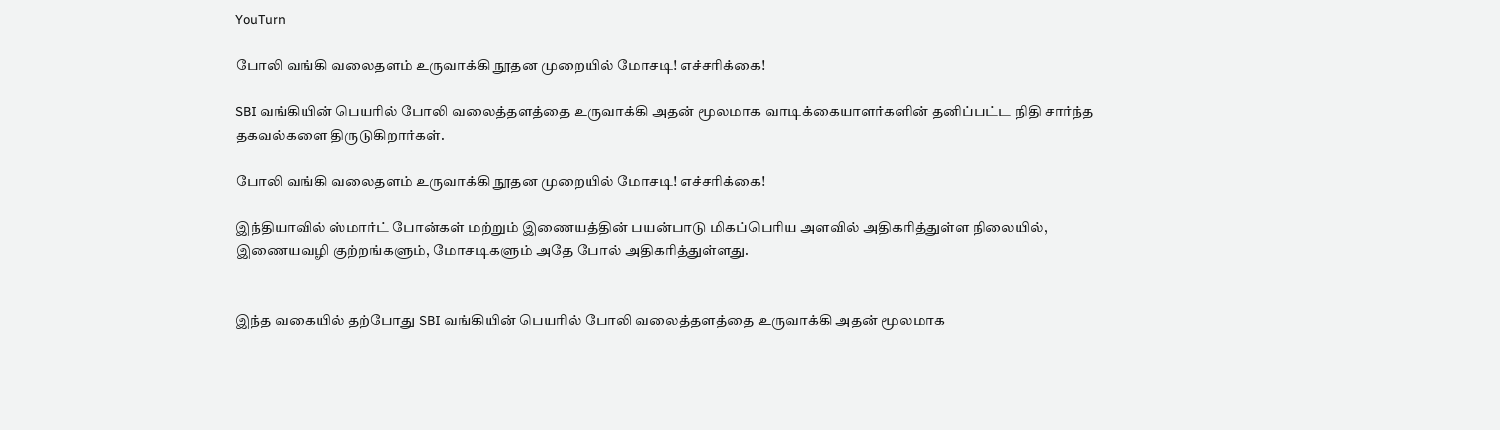YouTurn

போலி வங்கி வலைதளம் உருவாக்கி நூதன முறையில் மோசடி! எச்சரிக்கை!

SBI வங்கியின் பெயரில் போலி வலைத்தளத்தை உருவாக்கி அதன் மூலமாக வாடிக்கையாளர்களின் தனிப்பட்ட நிதி சார்ந்த தகவல்களை திருடுகிறார்கள்.

போலி வங்கி வலைதளம் உருவாக்கி நூதன முறையில் மோசடி! எச்சரிக்கை!

இந்தியாவில் ஸ்மார்ட் போன்கள் மற்றும் இணையத்தின் பயன்பாடு மிகப்பெரிய அளவில் அதிகரித்துள்ள நிலையில், இணையவழி குற்றங்களும், மோசடிகளும் அதே போல் அதிகரித்துள்ளது.


இந்த வகையில் தற்போது SBI வங்கியின் பெயரில் போலி வலைத்தளத்தை உருவாக்கி அதன் மூலமாக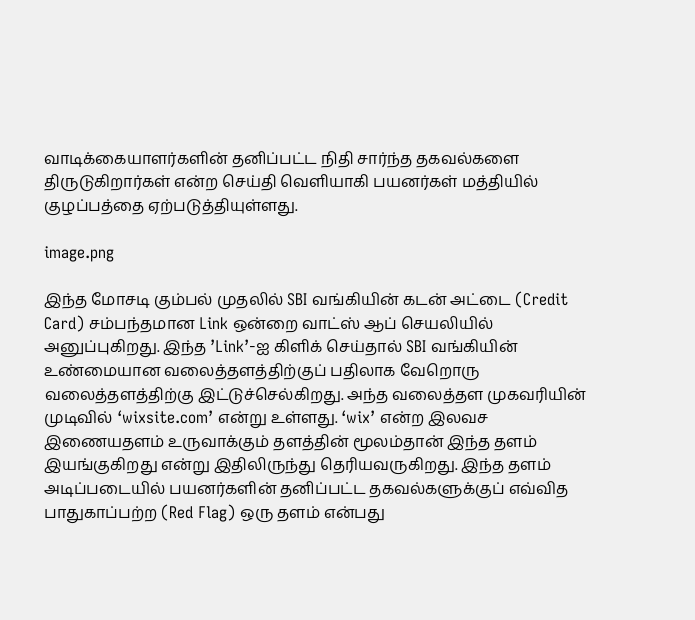வாடிக்கையாளர்களின் தனிப்பட்ட நிதி சார்ந்த தகவல்களை திருடுகிறார்கள் என்ற செய்தி வெளியாகி பயனர்கள் மத்தியில் குழப்பத்தை ஏற்படுத்தியுள்ளது.

image.png

இந்த மோசடி கும்பல் முதலில் SBI வங்கியின் கடன் அட்டை (Credit Card) சம்பந்தமான Link ஒன்றை வாட்ஸ் ஆப் செயலியில் அனுப்புகிறது. இந்த ’Link’-ஐ கிளிக் செய்தால் SBI வங்கியின் உண்மையான வலைத்தளத்திற்குப் பதிலாக வேறொரு வலைத்தளத்திற்கு இட்டுச்செல்கிறது. அந்த வலைத்தள முகவரியின் முடிவில் ‘wixsite.com’ என்று உள்ளது. ‘wix’ என்ற இலவச இணையதளம் உருவாக்கும் தளத்தின் மூலம்தான் இந்த தளம் இயங்குகிறது என்று இதிலிருந்து தெரியவருகிறது. இந்த தளம் அடிப்படையில் பயனர்களின் தனிப்பட்ட தகவல்களுக்குப் எவ்வித பாதுகாப்பற்ற (Red Flag) ஒரு தளம் என்பது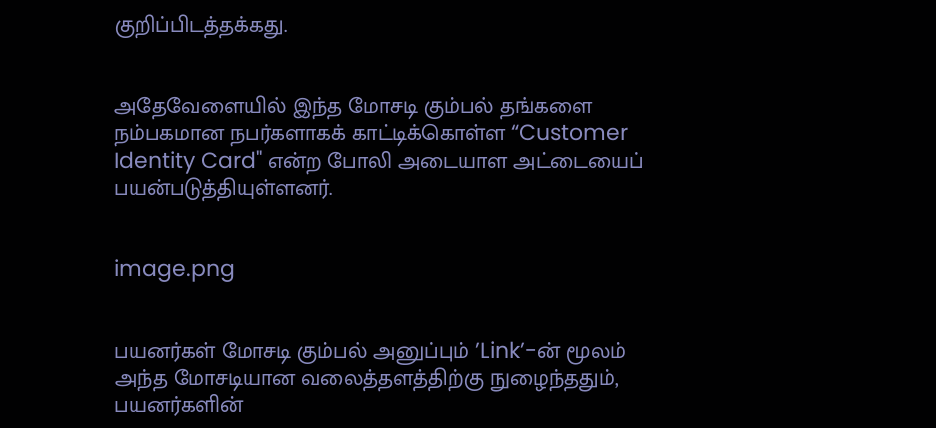குறிப்பிடத்தக்கது.


அதேவேளையில் இந்த மோசடி கும்பல் தங்களை நம்பகமான நபர்களாகக் காட்டிக்கொள்ள “Customer Identity Card" என்ற போலி அடையாள அட்டையைப் பயன்படுத்தியுள்ளனர்.


image.png


பயனர்கள் மோசடி கும்பல் அனுப்பும் ’Link’-ன் மூலம் அந்த மோசடியான வலைத்தளத்திற்கு நுழைந்ததும், பயனர்களின்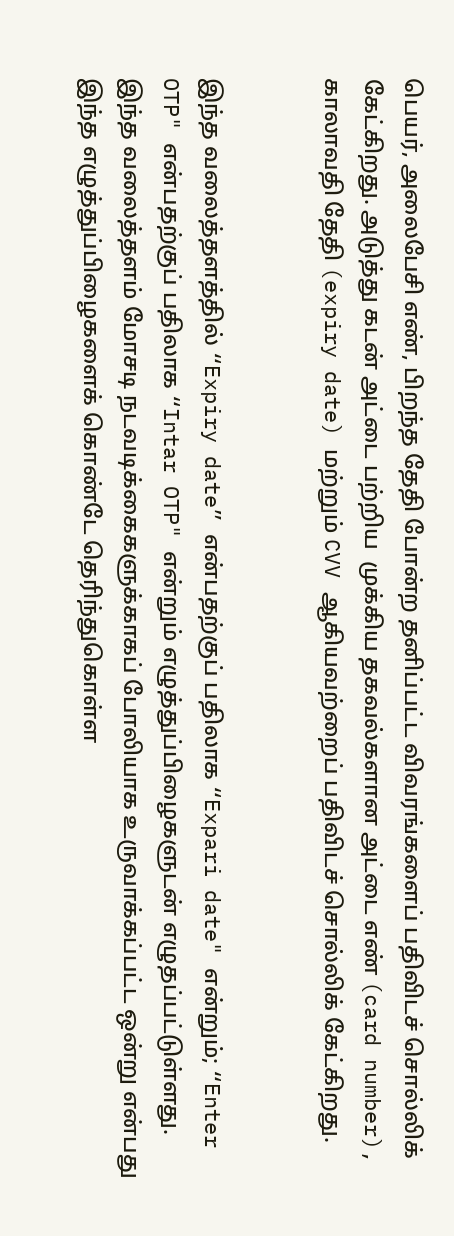பெயர், அலைபேசி எண், பிறந்த தேதி போன்ற தனிப்பட்ட விவரங்களைப் பதிவிடச் சொல்லிக் கேட்கிறது. அடுத்து கடன் அட்டை பற்றிய  முக்கிய தகவல்களான அட்டை எண் (card number), காலாவதி தேதி (expiry date) மற்றும் CVV ஆகியவற்றைப் பதிவிடச் சொல்லிக் கேட்கிறது.


இந்த வலைத்தளத்தில் “Expiry date” என்பதற்குப் பதிலாக “Expari date" என்றும்; “Enter OTP" என்பதற்குப் பதிலாக “Intar OTP" என்றும் எழுத்துப்பிழைகளுடன் எழுதப்பட்டுள்ளது. இந்த வலைத்தளம் மோசடி நடவடிக்கைகளுக்காகப் போலியாக உருவாக்கப்பட்ட ஒன்று என்பது இந்த எழுத்துப்பிழைகளைக் கொண்டே தெரிந்துகொள்ள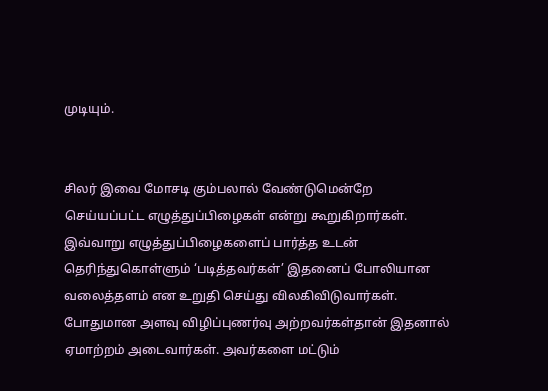முடியும்.


சிலர் இவை மோசடி கும்பலால் வேண்டுமென்றே செய்யப்பட்ட எழுத்துப்பிழைகள் என்று கூறுகிறார்கள். இவ்வாறு எழுத்துப்பிழைகளைப் பார்த்த உடன் தெரிந்துகொள்ளும் ‘படித்தவர்கள்’ இதனைப் போலியான வலைத்தளம் என உறுதி செய்து விலகிவிடுவார்கள். போதுமான அளவு விழிப்புணர்வு அற்றவர்கள்தான் இதனால் ஏமாற்றம் அடைவார்கள். அவர்களை மட்டும்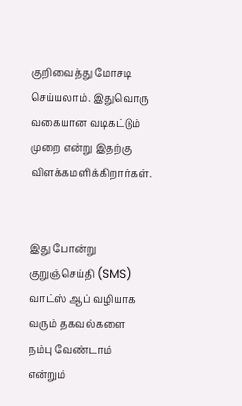குறிவைத்து மோசடி செய்யலாம். இதுவொரு வகையான வடிகட்டும் முறை என்று இதற்கு விளக்கமளிக்கிறார்கள்.


இது போன்று குறுஞ்செய்தி (SMS) வாட்ஸ் ஆப் வழியாக வரும் தகவல்களை நம்பு வேண்டாம் என்றும்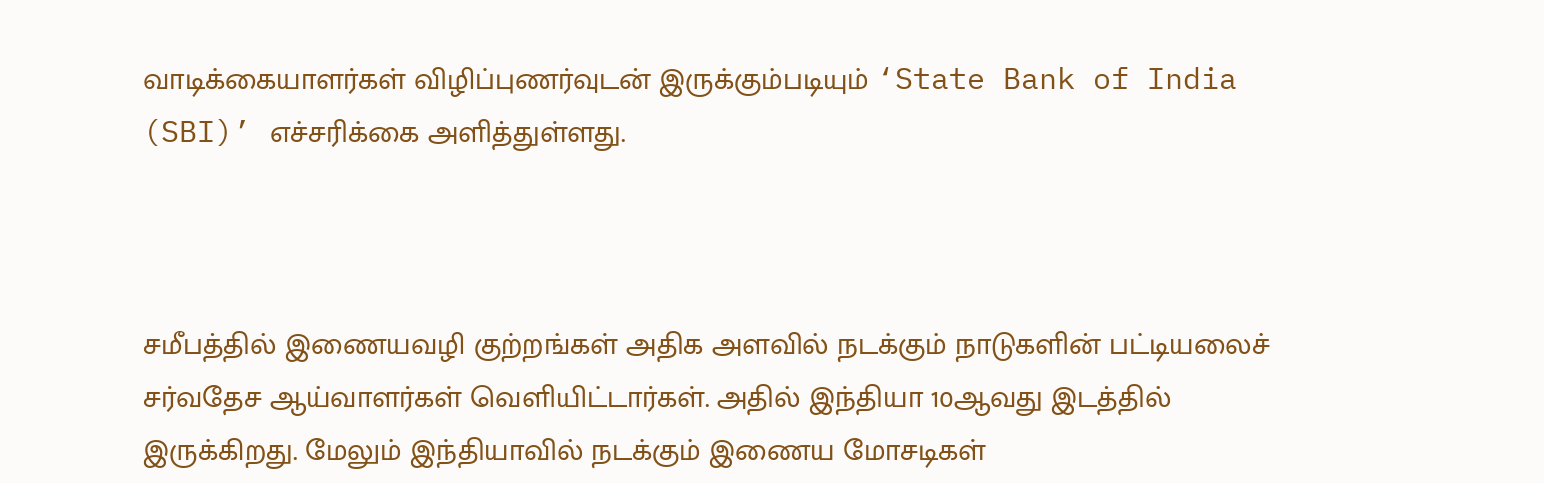வாடிக்கையாளர்கள் விழிப்புணர்வுடன் இருக்கும்படியும் ‘State Bank of India (SBI)’ எச்சரிக்கை அளித்துள்ளது.



சமீபத்தில் இணையவழி குற்றங்கள் அதிக அளவில் நடக்கும் நாடுகளின் பட்டியலைச் சர்வதேச ஆய்வாளர்கள் வெளியிட்டார்கள். அதில் இந்தியா 10ஆவது இடத்தில் இருக்கிறது. மேலும் இந்தியாவில் நடக்கும் இணைய மோசடிகள்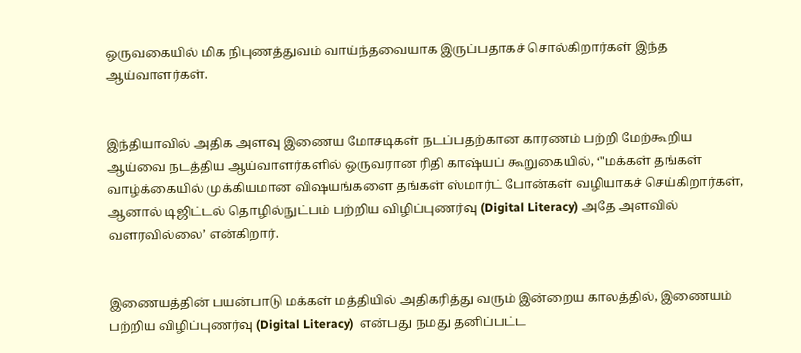ஒருவகையில் மிக நிபுணத்துவம் வாய்ந்தவையாக இருப்பதாகச் சொல்கிறார்கள் இந்த ஆய்வாளர்கள்.


இந்தியாவில் அதிக அளவு இணைய மோசடிகள் நடப்பதற்கான காரணம் பற்றி மேற்கூறிய ஆய்வை நடத்திய ஆய்வாளர்களில் ஒருவரான ரிதி காஷ்யப் கூறுகையில், ‘"மக்கள் தங்கள் வாழ்க்கையில் முக்கியமான விஷயங்களை தங்கள் ஸ்மார்ட் போன்கள் வழியாகச் செய்கிறார்கள், ஆனால் டிஜிட்டல் தொழில்நுட்பம் பற்றிய விழிப்புணர்வு (Digital Literacy) அதே அளவில் வளரவில்லை’ என்கிறார்.


இணையத்தின் பயன்பாடு மக்கள் மத்தியில் அதிகரித்து வரும் இன்றைய காலத்தில், இணையம் பற்றிய விழிப்புணர்வு (Digital Literacy)  என்பது நமது தனிப்பட்ட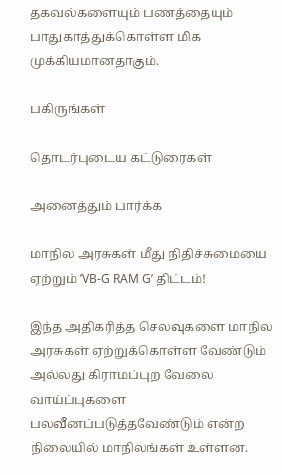தகவல்களையும் பணத்தையும் பாதுகாத்துக்கொள்ள மிக முக்கியமானதாகும்.

பகிருங்கள்

தொடர்புடைய கட்டுரைகள்

அனைத்தும் பார்க்க

மாநில அரசுகள் மீது நிதிச்சுமையை ஏற்றும் ’VB-G RAM G’ திட்டம்!

இந்த அதிகரித்த செலவுகளை மாநில அரசுகள் ஏற்றுக்கொள்ள வேண்டும் அல்லது கிராமப்புற வேலை வாய்ப்புகளை பலவீனப்படுத்தவேண்டும் என்ற நிலையில் மாநிலங்கள் உள்ளன.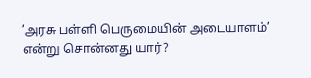’அரசு பள்ளி பெருமையின் அடையாளம்’ என்று சொன்னது யார்?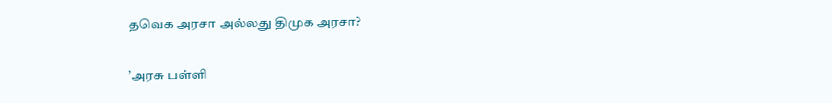தவெக அரசா அல்லது திமுக அரசா?

’அரசு பள்ளி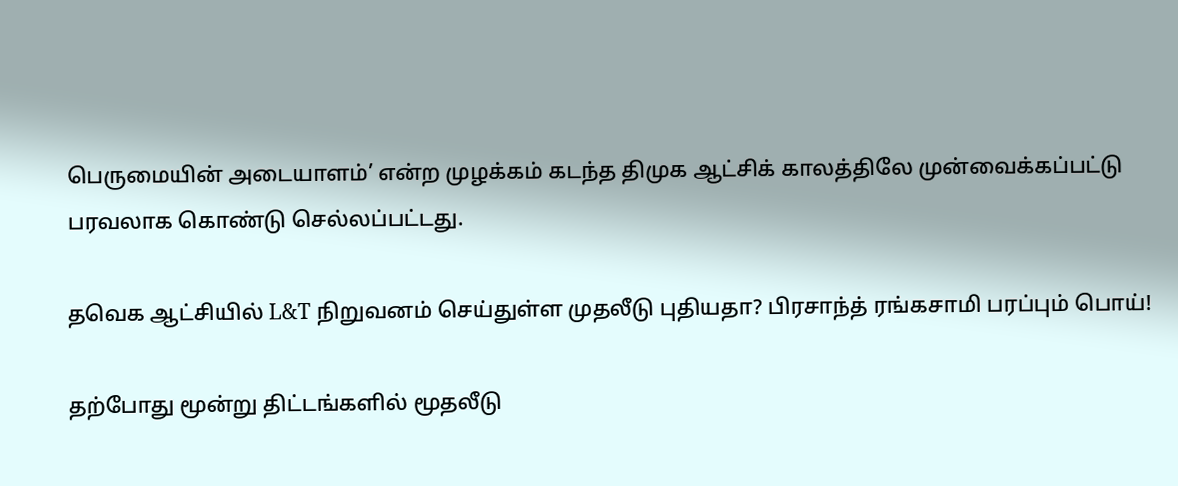பெருமையின் அடையாளம்’ என்ற முழக்கம் கடந்த திமுக ஆட்சிக் காலத்திலே முன்வைக்கப்பட்டு பரவலாக கொண்டு செல்லப்பட்டது.

தவெக ஆட்சியில் L&T நிறுவனம் செய்துள்ள முதலீடு புதியதா? பிரசாந்த் ரங்கசாமி பரப்பும் பொய்!

தற்போது மூன்று திட்டங்களில் மூதலீடு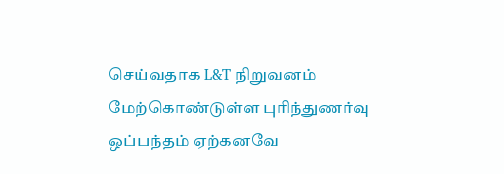செய்வதாக L&T நிறுவனம் மேற்கொண்டுள்ள புரிந்துணர்வு ஒப்பந்தம் ஏற்கனவே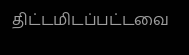திட்டமிடப்பட்டவை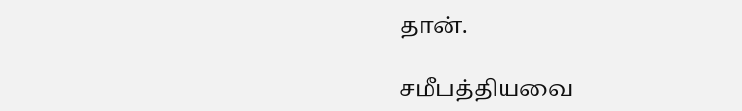தான்.

சமீபத்தியவை